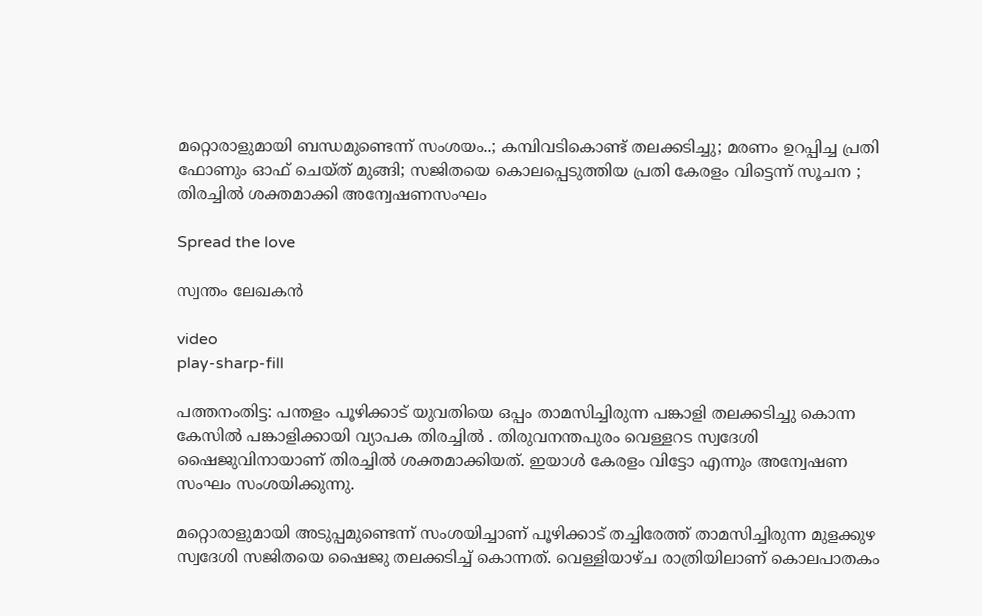മറ്റൊരാളുമായി ബന്ധമുണ്ടെന്ന് സംശയം..; കമ്പിവടികൊണ്ട് തലക്കടിച്ചു; മരണം ഉറപ്പിച്ച പ്രതി ഫോണും ഓഫ് ചെയ്ത് മുങ്ങി; സജിതയെ കൊലപ്പെടുത്തിയ പ്രതി കേരളം വിട്ടെന്ന് സൂചന ; തിരച്ചിൽ ശക്തമാക്കി അന്വേഷണസംഘം

Spread the love

സ്വന്തം ലേഖകൻ

video
play-sharp-fill

പത്തനംതിട്ട: പന്തളം പൂഴിക്കാട് യുവതിയെ ഒപ്പം താമസിച്ചിരുന്ന പങ്കാളി തലക്കടിച്ചു കൊന്ന കേസിൽ പങ്കാളിക്കായി വ്യാപക തിരച്ചിൽ . തിരുവനന്തപുരം വെള്ളറട സ്വദേശി
ഷൈജുവിനായാണ് തിരച്ചിൽ ശക്തമാക്കിയത്. ഇയാൾ കേരളം വിട്ടോ എന്നും അന്വേഷണ സംഘം സംശയിക്കുന്നു.

മറ്റൊരാളുമായി അടുപ്പമുണ്ടെന്ന് സംശയിച്ചാണ് പൂഴിക്കാട് തച്ചിരേത്ത് താമസിച്ചിരുന്ന മുളക്കുഴ സ്വദേശി സജിതയെ ഷൈജു തലക്കടിച്ച്‌ കൊന്നത്. വെള്ളിയാഴ്ച രാത്രിയിലാണ് കൊലപാതകം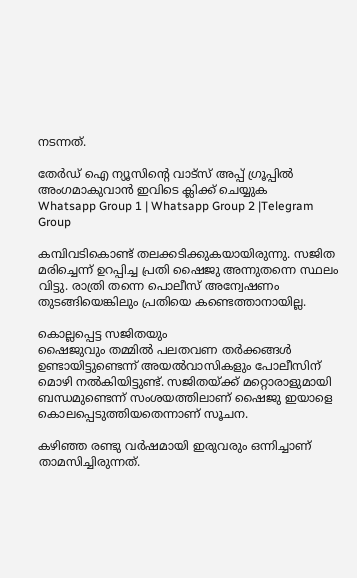നടന്നത്.

തേർഡ് ഐ ന്യൂസിന്റെ വാട്സ് അപ്പ് ഗ്രൂപ്പിൽ അംഗമാകുവാൻ ഇവിടെ ക്ലിക്ക് ചെയ്യുക
Whatsapp Group 1 | Whatsapp Group 2 |Telegram Group

കമ്പിവടികൊണ്ട് തലക്കടിക്കുകയായിരുന്നു. സജിത മരിച്ചെന്ന് ഉറപ്പിച്ച പ്രതി ഷൈജു അന്നുതന്നെ സ്ഥലം വിട്ടു. രാത്രി തന്നെ പൊലീസ് അന്വേഷണം തുടങ്ങിയെങ്കിലും പ്രതിയെ കണ്ടെത്താനായില്ല.

കൊല്ലപ്പെട്ട സജിതയും
ഷൈജുവും തമ്മില്‍ പലതവണ തര്‍ക്കങ്ങള്‍ ഉണ്ടായിട്ടുണ്ടെന്ന് അയല്‍വാസികളും പോലീസിന് മൊഴി നല്‍കിയിട്ടുണ്ട്. സജിതയ്ക്ക് മറ്റൊരാളുമായി ബന്ധമുണ്ടെന്ന് സംശയത്തിലാണ് ഷൈജു ഇയാളെ കൊലപ്പെടുത്തിയതെന്നാണ് സൂചന.

കഴിഞ്ഞ രണ്ടു വര്‍ഷമായി ഇരുവരും ഒന്നിച്ചാണ് താമസിച്ചിരുന്നത്.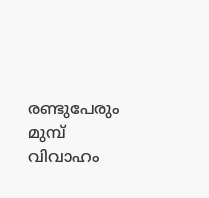രണ്ടുപേരും മുമ്പ് വിവാഹം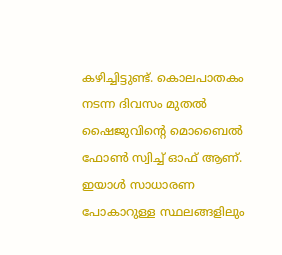കഴിച്ചിട്ടുണ്ട്. കൊലപാതകം നടന്ന ദിവസം മുതല്‍ ഷൈജുവിന്‍റെ മൊബൈല്‍ ഫോണ്‍ സ്വിച്ച്‌ ഓഫ് ആണ്. ഇയാൾ സാധാരണ പോകാറുള്ള സ്ഥലങ്ങളിലും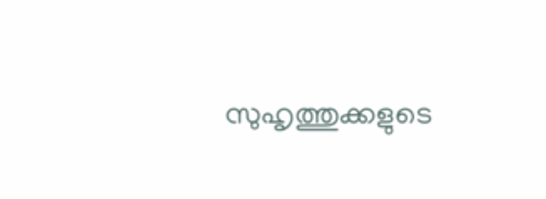സുഹൃത്തുക്കളുടെ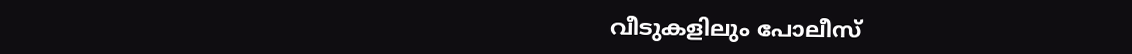വീടുകളിലും പോലീസ്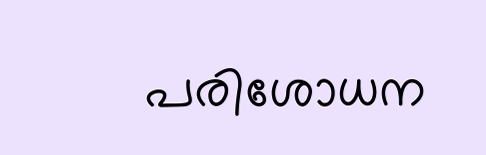പരിശോധന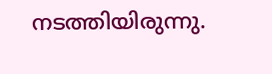നടത്തിയിരുന്നു.